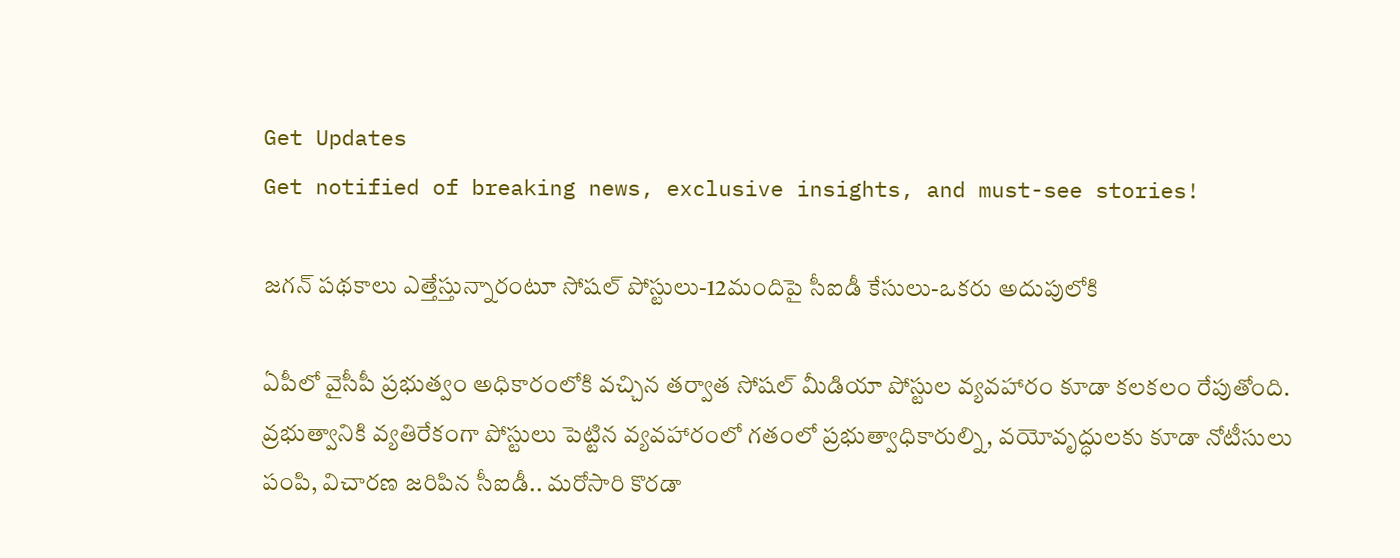Get Updates
Get notified of breaking news, exclusive insights, and must-see stories!

జగన్ పథకాలు ఎత్తేస్తున్నారంటూ సోషల్ పోస్టులు-12మందిపై సీఐడీ కేసులు-ఒకరు అదుపులోకి

ఏపీలో వైసీపీ ప్రభుత్వం అధికారంలోకి వచ్చిన తర్వాత సోషల్ మీడియా పోస్టుల వ్యవహారం కూడా కలకలం రేపుతోంది. వ్రభుత్వానికి వ్యతిరేకంగా పోస్టులు పెట్టిన వ్యవహారంలో గతంలో ప్రభుత్వాధికారుల్ని, వయోవృద్ధులకు కూడా నోటీసులు పంపి, విచారణ జరిపిన సీఐడీ.. మరోసారి కొరడా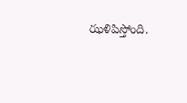ఝళిపిస్తోంది.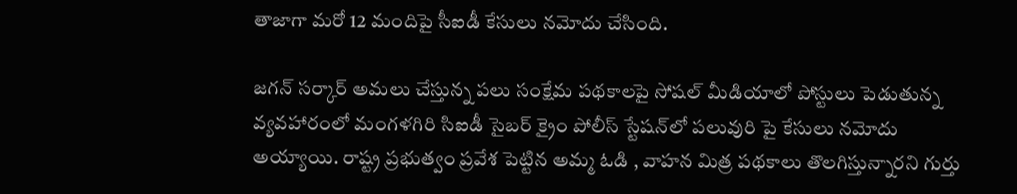తాజాగా మరో 12 మందిపై సీఐడీ కేసులు నమోదు చేసింది.

జగన్ సర్కార్ అమలు చేస్తున్న పలు సంక్షేమ పథకాలపై సోషల్ మీడియాలో పోస్టులు పెడుతున్న వ్యవహారంలో మంగళగిరి సిఐడీ సైబర్‌ క్రైం పోలీస్‌ స్టేషన్‌లో పలువురి పై కేసులు నమోదు అయ్యాయి. రాష్ట్ర ప్రభుత్వం ప్రవేశ పెట్టిన అమ్మ ఓడి , వాహన మిత్ర పథకాలు తొలగిస్తున్నారని గుర్తు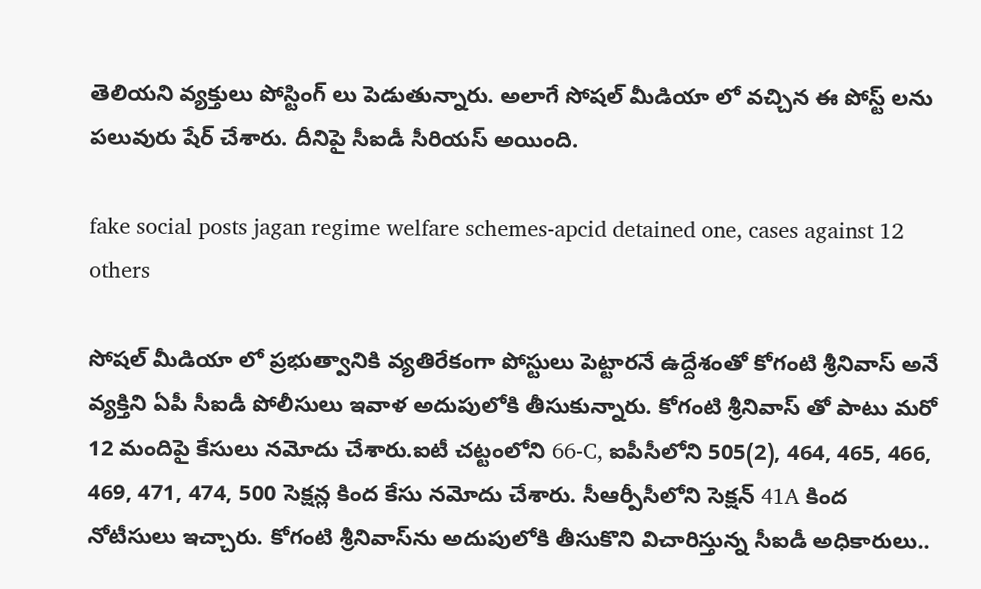తెలియని వ్యక్తులు పోస్టింగ్ లు పెడుతున్నారు. అలాగే సోషల్ మీడియా లో వచ్చిన ఈ పోస్ట్ లను పలువురు షేర్ చేశారు. దీనిపై సీఐడీ సీరియస్ అయింది.

fake social posts jagan regime welfare schemes-apcid detained one, cases against 12 others

సోషల్ మీడియా లో ప్రభుత్వానికి వ్యతిరేకంగా పోస్టులు పెట్టారనే ఉద్దేశంతో కోగంటి శ్రీనివాస్‌ అనే వ్యక్తిని ఏపీ సీఐడీ పోలీసులు ఇవాళ అదుపులోకి తీసుకున్నారు. కోగంటి శ్రీనివాస్ తో పాటు మరో 12 మందిపై కేసులు నమోదు చేశారు.ఐటీ చట్టంలోని 66-C, ఐపీసీలోని 505(2), 464, 465, 466, 469, 471, 474, 500 సెక్షన్ల కింద కేసు నమోదు చేశారు. సీఆర్పీసీలోని సెక్షన్‌ 41A కింద నోటీసులు ఇచ్చారు. కోగంటి శ్రీనివాస్‌ను అదుపులోకి తీసుకొని విచారిస్తున్న సీఐడీ అధికారులు..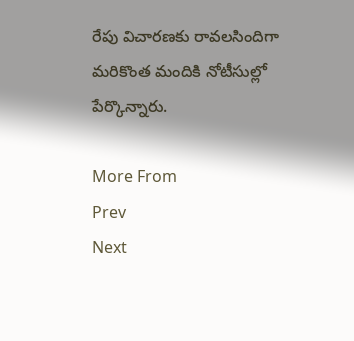రేపు విచారణకు రావలసిందిగా మరికొంత మందికి నోటీసుల్లో పేర్కొన్నారు.

More From
Prev
Next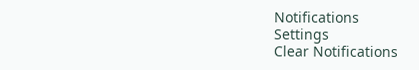Notifications
Settings
Clear Notifications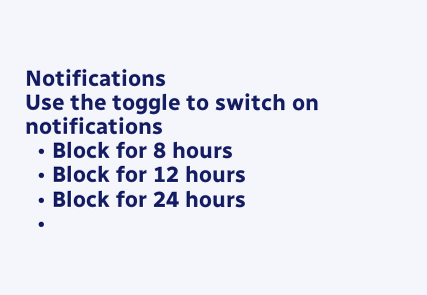Notifications
Use the toggle to switch on notifications
  • Block for 8 hours
  • Block for 12 hours
  • Block for 24 hours
  •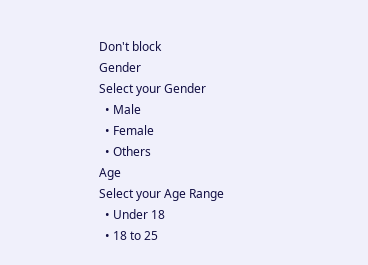Don't block
Gender
Select your Gender
  • Male
  • Female
  • Others
Age
Select your Age Range
  • Under 18
  • 18 to 25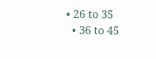• 26 to 35
  • 36 to 45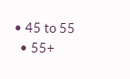• 45 to 55
  • 55+